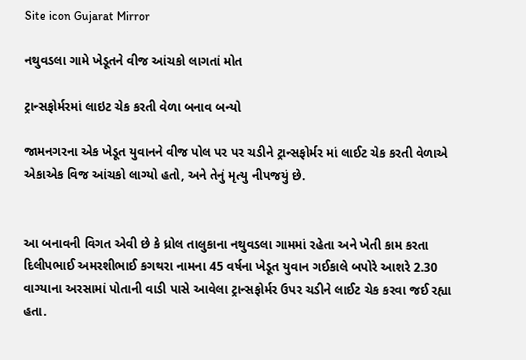Site icon Gujarat Mirror

નથુવડલા ગામે ખેડૂતને વીજ આંચકો લાગતાં મોત

ટ્રાન્સફોર્મરમાં લાઇટ ચેક કરતી વેળા બનાવ બન્યો

જામનગરના એક ખેડૂત યુવાનને વીજ પોલ પર પર ચડીને ટ્રાન્સફોર્મર માં લાઈટ ચેક કરતી વેળાએ એકાએક વિજ આંચકો લાગ્યો હતો, અને તેનું મૃત્યુ નીપજયું છે.


આ બનાવની વિગત એવી છે કે ધ્રોલ તાલુકાના નથુવડલા ગામમાં રહેતા અને ખેતી કામ કરતા દિલીપભાઈ અમરશીભાઈ કગથરા નામના 45 વર્ષના ખેડૂત યુવાન ગઈકાલે બપોરે આશરે 2.30 વાગ્યાના અરસામાં પોતાની વાડી પાસે આવેલા ટ્રાન્સફોર્મર ઉપર ચડીને લાઈટ ચેક કરવા જઈ રહ્યા હતા.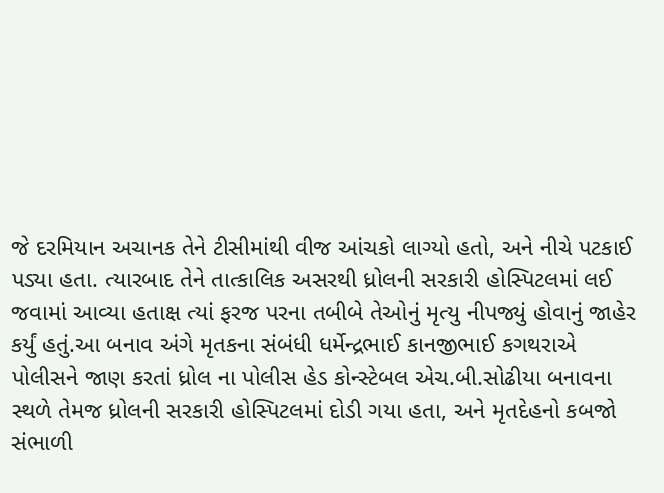જે દરમિયાન અચાનક તેને ટીસીમાંથી વીજ આંચકો લાગ્યો હતો, અને નીચે પટકાઈ પડ્યા હતા. ત્યારબાદ તેને તાત્કાલિક અસરથી ધ્રોલની સરકારી હોસ્પિટલમાં લઈ જવામાં આવ્યા હતાક્ષ ત્યાં ફરજ પરના તબીબે તેઓનું મૃત્યુ નીપજ્યું હોવાનું જાહેર કર્યું હતું.આ બનાવ અંગે મૃતકના સંબંધી ધર્મેન્દ્રભાઈ કાનજીભાઈ કગથરાએ પોલીસને જાણ કરતાં ધ્રોલ ના પોલીસ હેડ કોન્સ્ટેબલ એચ.બી.સોઢીયા બનાવના સ્થળે તેમજ ધ્રોલની સરકારી હોસ્પિટલમાં દોડી ગયા હતા, અને મૃતદેહનો કબજો સંભાળી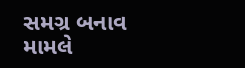સમગ્ર બનાવ મામલે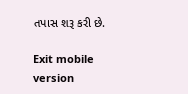તપાસ શરૂ કરી છે.

Exit mobile version